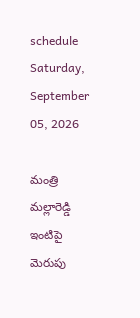schedule Saturday, September 05, 2026

మంత్రి మల్లారెడ్డి ఇంటిపై మెరుపు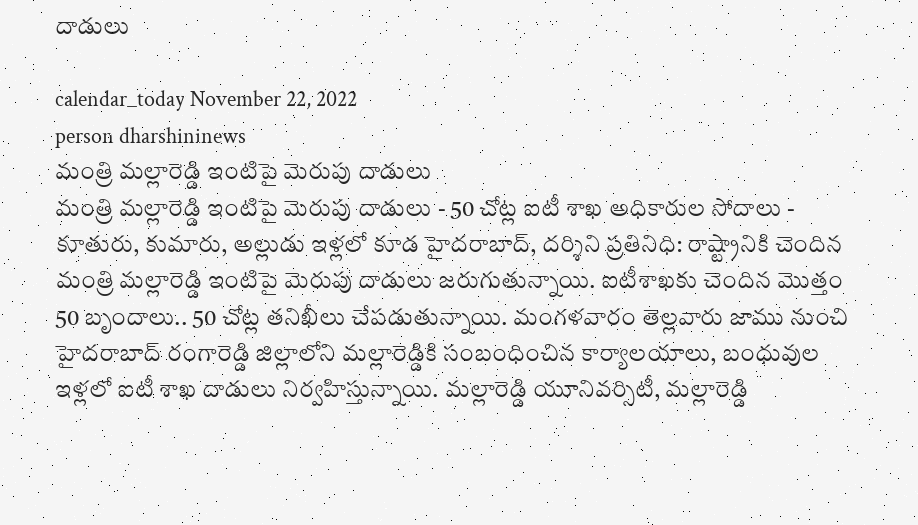దాడులు

calendar_today November 22, 2022
person dharshininews
మంత్రి మల్లారెడ్డి ఇంటిపై మెరుపు దాడులు
మంత్రి మల్లారెడ్డి ఇంటిపై మెరుపు దాడులు - 50 చోట్ల ఐటీ శాఖ అధికారుల సోదాలు - కూతురు, కుమారు, అల్లుడు ఇళ్లలో కూడ హైదరాబాద్‌, దర్శిని ప్రతినిధి: రాష్ట్రానికి చెందిన మంత్రి మల్లారెడ్డి ఇంటిపై మెరుపు దాడులు జరుగుతున్నాయి. ఐటీశాఖకు చెందిన మొత్తం 50 బృందాలు.. 50 చోట్ల తనిఖీలు చేపడుతున్నాయి. మంగళవారం తెల్లవారు జాము నుంచి హైదరాబాద్ రంగారెడ్డి జిల్లాలోని మల్లారెడ్డికి సంబంధించిన కార్యాలయాలు, బంధువుల ఇళ్లలో ఐటీ శాఖ దాడులు నిర్వహిస్తున్నాయి. మల్లారెడ్డి యూనివర్సిటీ, మల్లారెడ్డి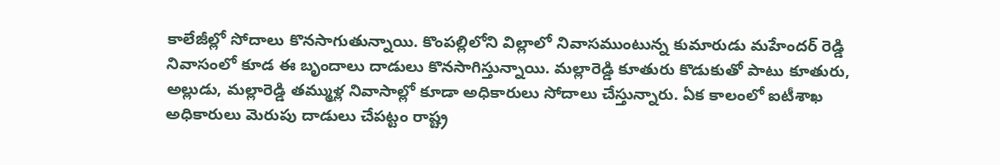కాలేజీల్లో సోదాలు కొనసాగుతున్నాయి. కొంపల్లిలోని విల్లాలో నివాసముంటున్న కుమారుడు మహేందర్ రెడ్డి నివాసంలో కూడ ఈ బృందాలు దాడులు కొనసాగిస్తున్నాయి. మల్లారెడ్డి కూతురు కొడుకుతో పాటు కూతురు, అల్లుడు, మల్లారెడ్డి తమ్ముళ్ల నివాసాల్లో కూడా అధికారులు సోదాలు చేస్తున్నారు. ఏక కాలంలో ఐటీశాఖ అధికారులు మెరుపు దాడులు చేపట్టం రాష్ట్ర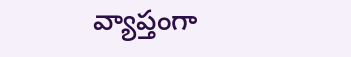వ్యాప్తంగా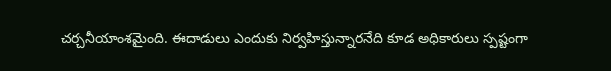చర్చనీయాంశమైంది. ఈదాడులు ఎందుకు నిర్వహిస్తున్నారనేది కూడ అధికారులు స్పష్టంగా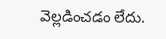వెల్లడించడం లేదు.